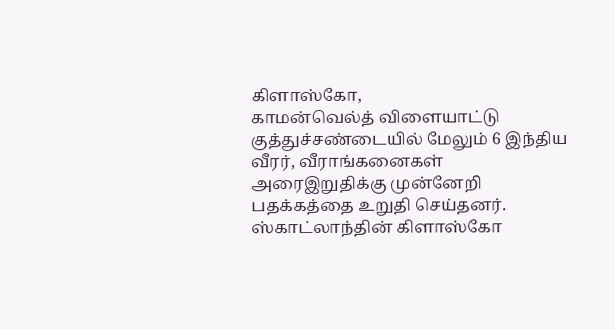கிளாஸ்கோ,
காமன்வெல்த் விளையாட்டு குத்துச்சண்டையில் மேலும் 6 இந்திய வீரர், வீராங்கனைகள் அரைஇறுதிக்கு முன்னேறி பதக்கத்தை உறுதி செய்தனர்.
ஸ்காட்லாந்தின் கிளாஸ்கோ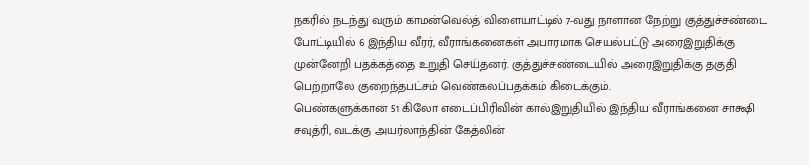நகரில் நடந்து வரும் காமன்வெல்த் விளையாட்டில் 7-வது நாளான நேற்று குத்துச்சண்டை போட்டியில் 6 இந்திய வீரர், வீராங்கனைகள் அபாரமாக செயல்பட்டு அரைஇறுதிக்கு முன்னேறி பதக்கத்தை உறுதி செய்தனர். குத்துச்சண்டையில் அரைஇறுதிக்கு தகுதி பெற்றாலே குறைந்தபட்சம் வெண்கலப்பதக்கம் கிடைக்கும்.
பெண்களுக்கான 51 கிலோ எடைப்பிரிவின் கால்இறுதியில் இந்திய வீராங்கனை சாக்ஷி சவுத்ரி, வடக்கு அயர்லாந்தின் கேத்லின்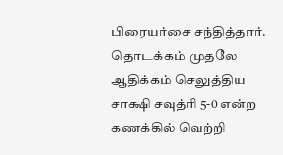பிரையர்சை சந்தித்தார். தொடக்கம் முதலே ஆதிக்கம் செலுத்திய சாக்ஷி சவுத்ரி 5-0 என்ற கணக்கில் வெற்றி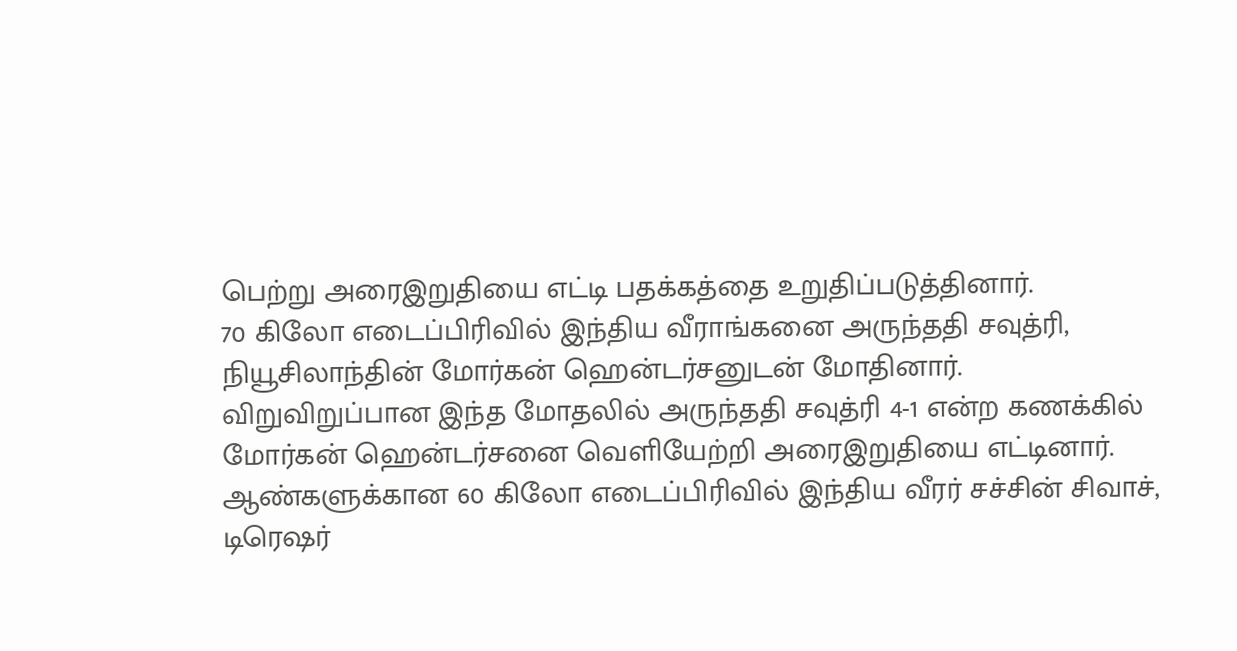பெற்று அரைஇறுதியை எட்டி பதக்கத்தை உறுதிப்படுத்தினார்.
70 கிலோ எடைப்பிரிவில் இந்திய வீராங்கனை அருந்ததி சவுத்ரி, நியூசிலாந்தின் மோர்கன் ஹென்டர்சனுடன் மோதினார். விறுவிறுப்பான இந்த மோதலில் அருந்ததி சவுத்ரி 4-1 என்ற கணக்கில் மோர்கன் ஹென்டர்சனை வெளியேற்றி அரைஇறுதியை எட்டினார்.
ஆண்களுக்கான 60 கிலோ எடைப்பிரிவில் இந்திய வீரர் சச்சின் சிவாச், டிரெஷர்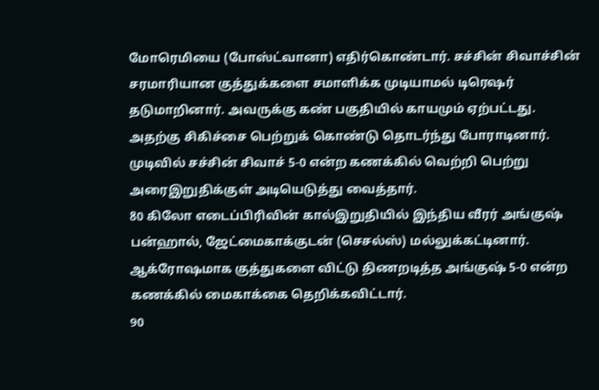மோரெமியை (போஸ்ட்வானா) எதிர்கொண்டார். சச்சின் சிவாச்சின் சரமாரியான குத்துக்களை சமாளிக்க முடியாமல் டிரெஷர் தடுமாறினார். அவருக்கு கண் பகுதியில் காயமும் ஏற்பட்டது. அதற்கு சிகிச்சை பெற்றுக் கொண்டு தொடர்ந்து போராடினார். முடிவில் சச்சின் சிவாச் 5-0 என்ற கணக்கில் வெற்றி பெற்று அரைஇறுதிக்குள் அடியெடுத்து வைத்தார்.
80 கிலோ எடைப்பிரிவின் கால்இறுதியில் இந்திய வீரர் அங்குஷ் பன்ஹால், ஜேட்மைகாக்குடன் (செசல்ஸ்) மல்லுக்கட்டினார். ஆக்ரோஷமாக குத்துகளை விட்டு திணறடித்த அங்குஷ் 5-0 என்ற கணக்கில் மைகாக்கை தெறிக்கவிட்டார்.
90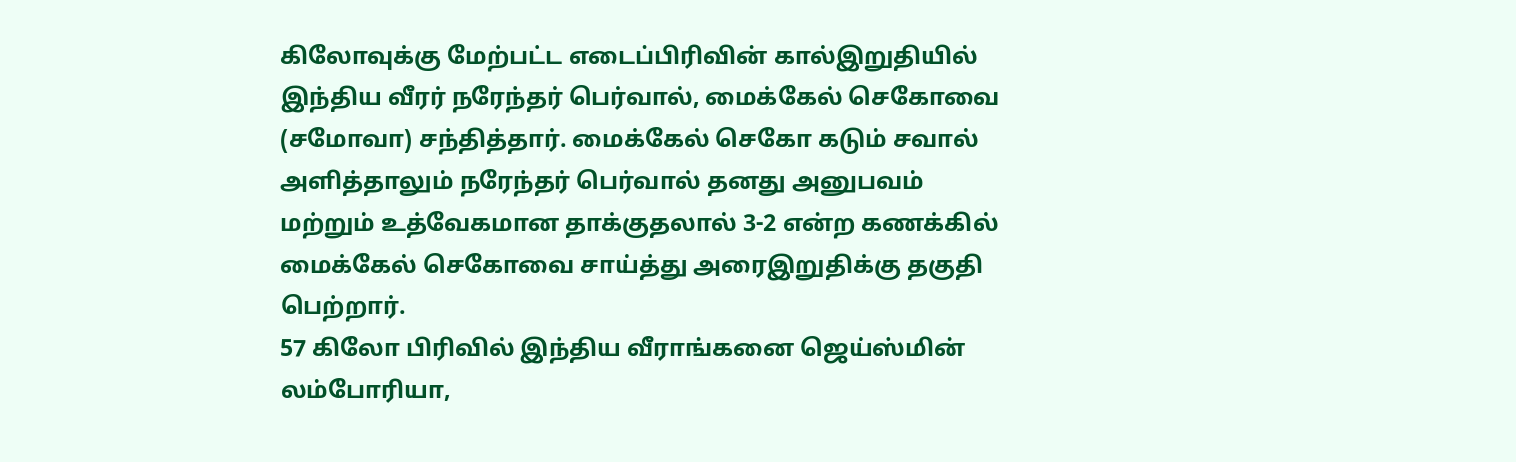கிலோவுக்கு மேற்பட்ட எடைப்பிரிவின் கால்இறுதியில் இந்திய வீரர் நரேந்தர் பெர்வால், மைக்கேல் செகோவை (சமோவா) சந்தித்தார். மைக்கேல் செகோ கடும் சவால் அளித்தாலும் நரேந்தர் பெர்வால் தனது அனுபவம் மற்றும் உத்வேகமான தாக்குதலால் 3-2 என்ற கணக்கில் மைக்கேல் செகோவை சாய்த்து அரைஇறுதிக்கு தகுதி பெற்றார்.
57 கிலோ பிரிவில் இந்திய வீராங்கனை ஜெய்ஸ்மின் லம்போரியா,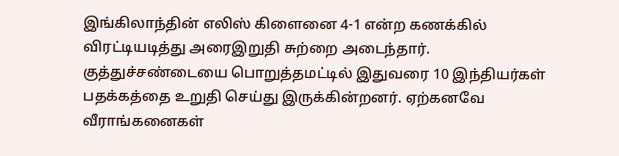இங்கிலாந்தின் எலிஸ் கிளைனை 4-1 என்ற கணக்கில் விரட்டியடித்து அரைஇறுதி சுற்றை அடைந்தார்.
குத்துச்சண்டையை பொறுத்தமட்டில் இதுவரை 10 இந்தியர்கள் பதக்கத்தை உறுதி செய்து இருக்கின்றனர். ஏற்கனவே வீராங்கனைகள்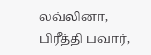லவ்லினா, பிரீத்தி பவார்,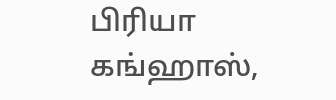பிரியா கங்ஹாஸ்,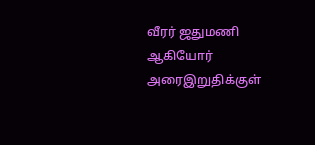வீரர் ஜதுமணி ஆகியோர் அரைஇறுதிக்குள்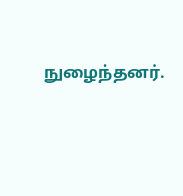நுழைந்தனர்.